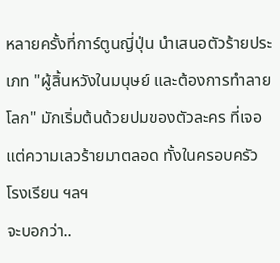หลายครั้งที่การ์ตูนญี่ปุ่น นำเสนอตัวร้ายประเภท "ผู้สิ้นหวังในมนุษย์ และต้องการทำลายโลก" มักเริ่มต้นด้วยปมของตัวละคร ที่เจอแต่ความเลวร้ายมาตลอด ทั้งในครอบครัว โรงเรียน ฯลฯ
จะบอกว่า..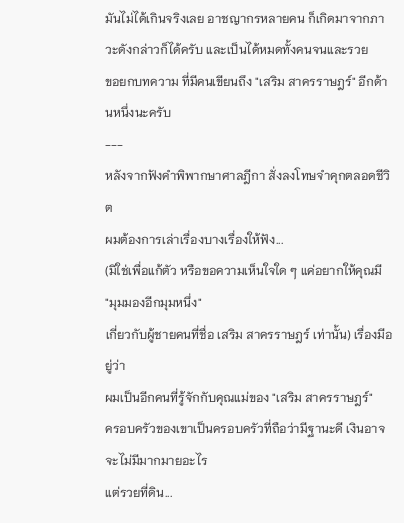มันไม่ได้เกินจริงเลย อาชญากรหลายคน ก็เกิดมาจากภาวะดังกล่าวก็ได้ครับ และเป็นได้หมดทั้งคนจนและรวย
ขอยกบทความ ที่มีคนเขียนถึง "เสริม สาครราษฎร์" อีกด้านหนึ่งนะครับ
---
หลังจากฟังคำพิพากษาศาลฎีกา สั่งลงโทษจำคุกตลอดชีวิต
ผมต้องการเล่าเรื่องบางเรื่องให้ฟัง...
(มิใช่เพื่อแก้ตัว หรือขอความเห็นใจใด ๆ แค่อยากให้คุณมี
"มุมมองอีกมุมหนึ่ง"
เกี่ยวกับผู้ชายคนที่ชื่อ เสริม สาครราษฎร์ เท่านั้น) เรื่องมีอยู่ว่า
ผมเป็นอีกคนที่รู้จักกับคุณแม่ของ "เสริม สาครราษฎร์"
ครอบครัวของเขาเป็นครอบครัวที่ถือว่ามีฐานะดี เงินอาจจะไม่มีมากมายอะไร
แต่รวยที่ดิน...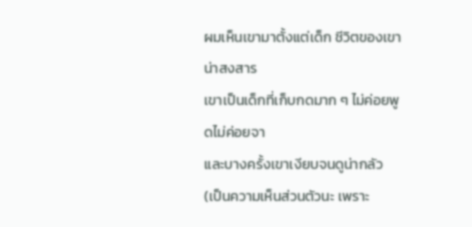ผมเห็นเขามาตั้งแต่เด็ก ชีวิตของเขาน่าสงสาร
เขาเป็นเด็กที่เก็บกดมาก ๆ ไม่ค่อยพูดไม่ค่อยจา
และบางครั้งเขาเงียบจนดูน่ากลัว
(เป็นความเห็นส่วนตัวนะ เพราะ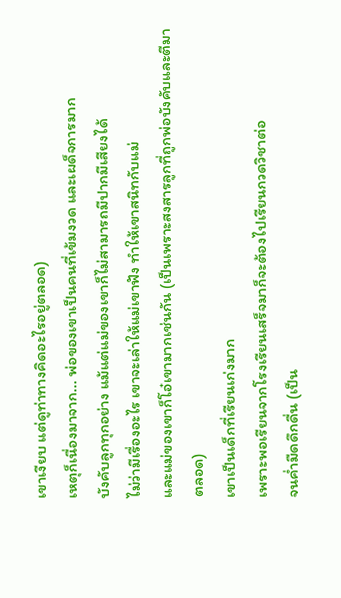เขาเงียบ แต่ดูท่าทางคิดอะไรอยู่ตลอด)
เหตุก็เนื่องมาจาก... พ่อของเขาเป็นคนที่เข้มงวด และเผด็จการมาก
บังคับลูกทุกอย่าง แม้แต่แม่ของเขาก็ไม่สามารถมีปากมีเสียงได้
ไม่ว่ามีเรื่องอะไร เขาจะเล่าให้แม่เขาฟัง ทำให้เขาสนิทกับแม่
และแม่ของเขาก็โอ๋เขามากเช่นกัน (เป็นเพราะสงสารลูกที่ถูกพ่อบังคับและตีมาตลอด)
เขาเป็นเด็กที่เรียนเก่งมาก
เพราะพอเรียนจากโรงเรียนเสร็จมาก็จะต้องไปเรียนกวดวิชาต่อ
จนค่ำมืดดึกดื่น (เป็น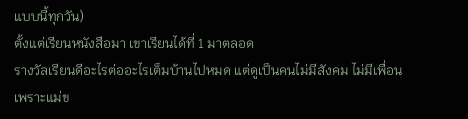แบบนี้ทุกวัน)
ตั้งแต่เรียนหนังสือมา เขาเรียนได้ที่ 1 มาตลอด
รางวัลเรียนดีอะไรต่ออะไรเต็มบ้านไปหมด แต่ดูเป็นคนไม่มีสังคม ไม่มีเพื่อน
เพราะแม่ข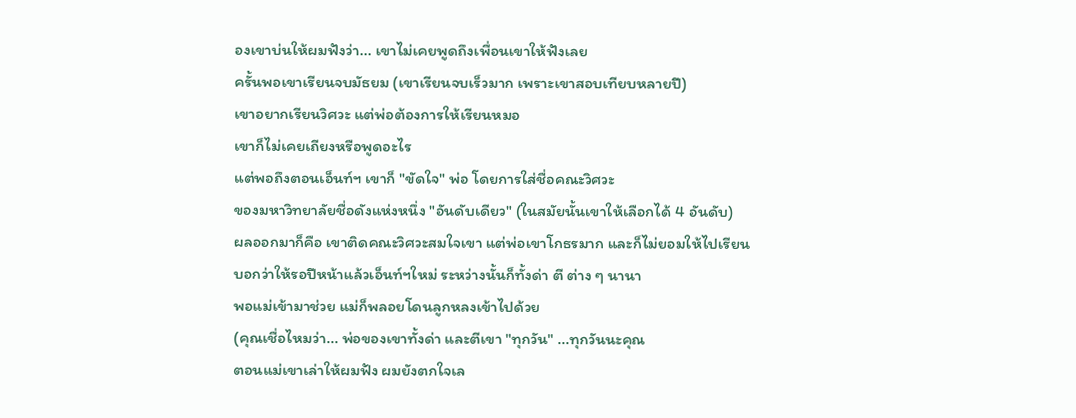องเขาบ่นให้ผมฟังว่า... เขาไม่เคยพูดถึงเพื่อนเขาให้ฟังเลย
ครั้นพอเขาเรียนจบมัธยม (เขาเรียนจบเร็วมาก เพราะเขาสอบเทียบหลายปี)
เขาอยากเรียนวิศวะ แต่พ่อต้องการให้เรียนหมอ
เขาก็ไม่เคยเถียงหรือพูดอะไร
แต่พอถึงตอนเอ็นท์ฯ เขาก็ "ขัดใจ" พ่อ โดยการใส่ชื่อคณะวิศวะ
ของมหาวิทยาลัยชื่อดังแห่งหนึ่ง "อันดับเดียว" (ในสมัยนั้นเขาให้เลือกได้ 4 อันดับ)
ผลออกมาก็คือ เขาติดคณะวิศวะสมใจเขา แต่พ่อเขาโกธรมาก และก็ไม่ยอมให้ไปเรียน
บอกว่าให้รอปีหน้าแล้วเอ็นท์ฯใหม่ ระหว่างนั้นก็ทั้งด่า ตี ต่าง ๆ นานา
พอแม่เข้ามาช่วย แม่ก็พลอยโดนลูกหลงเข้าไปด้วย
(คุณเชื่อไหมว่า... พ่อของเขาทั้งด่า และตีเขา "ทุกวัน" ...ทุกวันนะคุณ
ตอนแม่เขาเล่าให้ผมฟัง ผมยังตกใจเล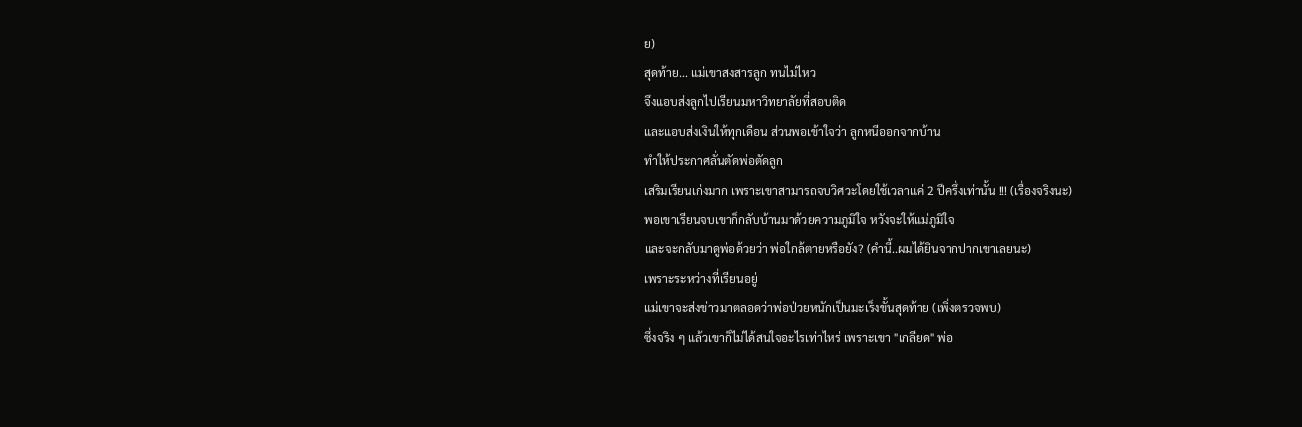ย)
สุดท้าย... แม่เขาสงสารลูก ทนไม่ไหว
จึงแอบส่งลูกไปเรียนมหาวิทยาลัยที่สอบติด
และแอบส่งเงินให้ทุกเดือน ส่วนพอเข้าใจว่า ลูกหนีออกจากบ้าน
ทำให้ประกาศลั่นตัดพ่อตัดลูก
เสริมเรียนเก่งมาก เพราะเขาสามารถจบวิศวะโดยใช้เวลาแค่ 2 ปีครึ่งเท่านั้น !!! (เรื่องจริงนะ)
พอเขาเรียนจบเขาก็กลับบ้านมาด้วยความภูมิใจ หวังจะให้แม่ภูมิใจ
และจะกลับมาดูพ่อด้วยว่า พ่อใกล้ตายหรือยัง? (คำนี้..ผมได้ยินจากปากเขาเลยนะ)
เพราะระหว่างที่เรียนอยู่
แม่เขาจะส่งข่าวมาตลอดว่าพ่อป่วยหนักเป็นมะเร็งขั้นสุดท้าย (เพิ่งตรวจพบ)
ซึ่งจริง ๆ แล้วเขาก็ไม่ได้สนใจอะไรเท่าไหร่ เพราะเขา "เกลียด" พ่อ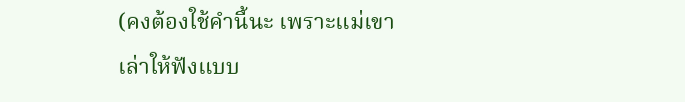(คงต้องใช้คำนี้นะ เพราะแม่เขาเล่าให้ฟังแบบ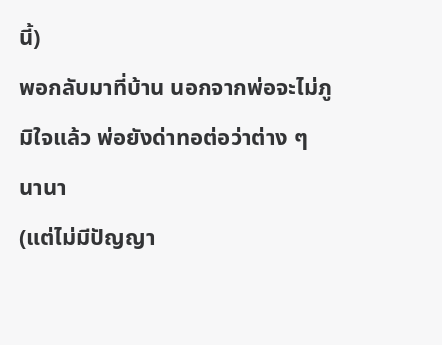นี้)
พอกลับมาที่บ้าน นอกจากพ่อจะไม่ภูมิใจแล้ว พ่อยังด่าทอต่อว่าต่าง ๆ นานา
(แต่ไม่มีปัญญา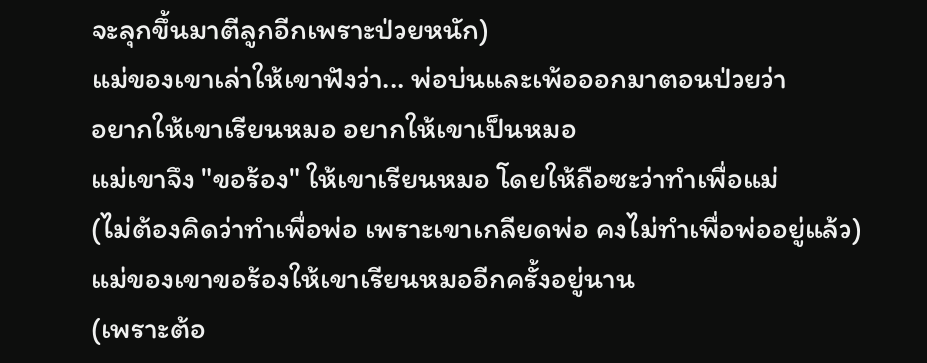จะลุกขึ้นมาตีลูกอีกเพราะป่วยหนัก)
แม่ของเขาเล่าให้เขาฟังว่า... พ่อบ่นและเพ้อออกมาตอนป่วยว่า
อยากให้เขาเรียนหมอ อยากให้เขาเป็นหมอ
แม่เขาจึง "ขอร้อง" ให้เขาเรียนหมอ โดยให้ถือซะว่าทำเพื่อแม่
(ไม่ต้องคิดว่าทำเพื่อพ่อ เพราะเขาเกลียดพ่อ คงไม่ทำเพื่อพ่ออยู่แล้ว)
แม่ของเขาขอร้องให้เขาเรียนหมออีกครั้งอยู่นาน
(เพราะต้อ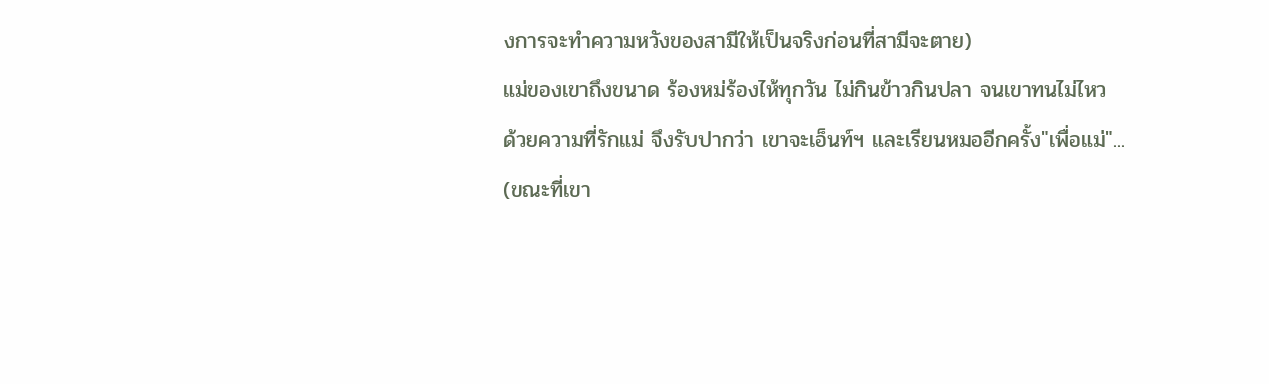งการจะทำความหวังของสามีให้เป็นจริงก่อนที่สามีจะตาย)
แม่ของเขาถึงขนาด ร้องหม่ร้องไห้ทุกวัน ไม่กินข้าวกินปลา จนเขาทนไม่ไหว
ด้วยความที่รักแม่ จึงรับปากว่า เขาจะเอ็นท์ฯ และเรียนหมออีกครั้ง"เพื่อแม่"...
(ขณะที่เขา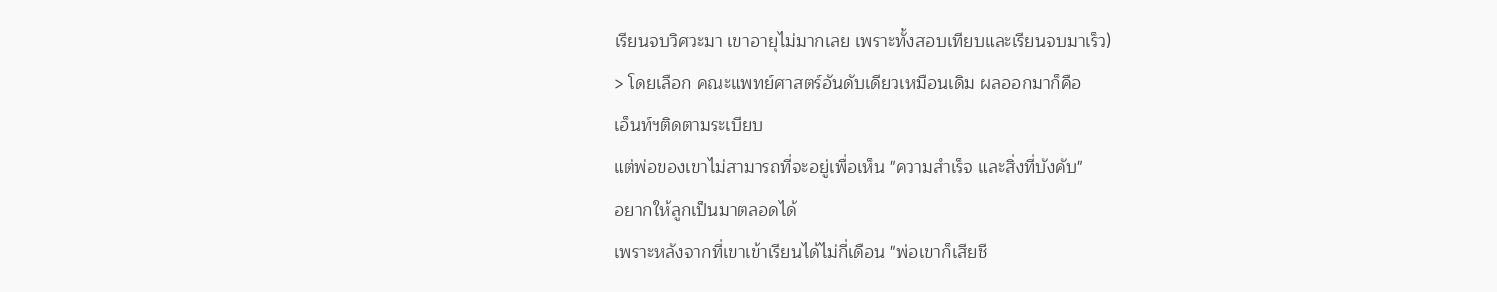เรียนจบวิศวะมา เขาอายุไม่มากเลย เพราะทั้งสอบเทียบและเรียนจบมาเร็ว)
> โดยเลือก คณะแพทย์ศาสตร์อันดับเดียวเหมือนเดิม ผลออกมาก็คือ
เอ็นท์ฯติดตามระเบียบ
แต่พ่อของเขาไม่สามารถที่จะอยู่เพื่อเห็น "ความสำเร็จ และสิ่งที่บังคับ"
อยากให้ลูกเป็นมาตลอดได้
เพราะหลังจากที่เขาเข้าเรียนได้ไม่กี่เดือน "พ่อเขาก็เสียชี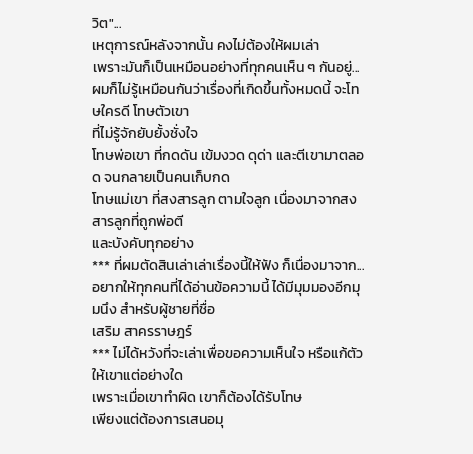วิต"...
เหตุการณ์หลังจากนั้น คงไม่ต้องให้ผมเล่า
เพราะมันก็เป็นเหมือนอย่างที่ทุกคนเห็น ๆ กันอยู่...
ผมก็ไม่รู้เหมือนกันว่าเรื่องที่เกิดขึ้นทั้งหมดนี้ จะโทษใครดี โทษตัวเขา
ที่ไม่รู้จักยับยั้งชั่งใจ
โทษพ่อเขา ที่กดดัน เข้มงวด ดุด่า และตีเขามาตลอด จนกลายเป็นคนเก็บกด
โทษแม่เขา ที่สงสารลูก ตามใจลูก เนื่องมาจากสงสารลูกที่ถูกพ่อตี
และบังคับทุกอย่าง
*** ที่ผมตัดสินเล่าเล่าเรื่องนี้ให้ฟัง ก็เนื่องมาจาก...
อยากให้ทุกคนที่ได้อ่านข้อความนี้ ได้มีมุมมองอีกมุมนึง สำหรับผู้ชายที่ชื่อ
เสริม สาครราษฎร์
*** ไม่ได้หวังที่จะเล่าเพื่อขอความเห็นใจ หรือแก้ตัวให้เขาแต่อย่างใด
เพราะเมื่อเขาทำผิด เขาก็ต้องได้รับโทษ
เพียงแต่ต้องการเสนอมุ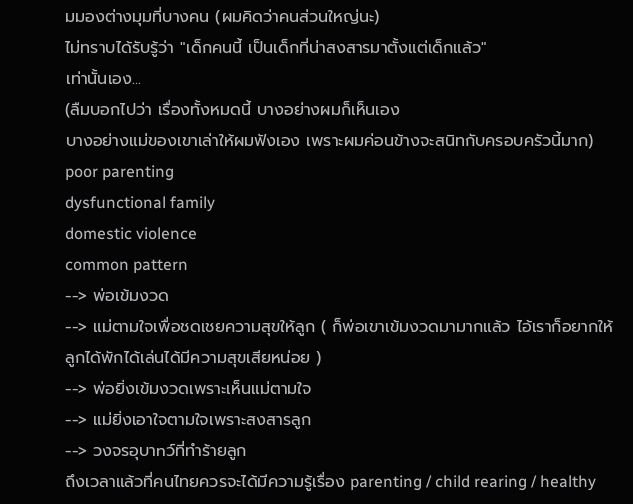มมองต่างมุมที่บางคน (ผมคิดว่าคนส่วนใหญ่นะ)
ไม่ทราบได้รับรู้ว่า "เด็กคนนี้ เป็นเด็กที่น่าสงสารมาตั้งแต่เด็กแล้ว"
เท่านั้นเอง...
(ลืมบอกไปว่า เรื่องทั้งหมดนี้ บางอย่างผมก็เห็นเอง
บางอย่างแม่ของเขาเล่าให้ผมฟังเอง เพราะผมค่อนข้างจะสนิทกับครอบครัวนี้มาก)
poor parenting
dysfunctional family
domestic violence
common pattern
--> พ่อเข้มงวด
--> แม่ตามใจเพื่อชดเชยความสุขให้ลูก ( ก็พ่อเขาเข้มงวดมามากแล้ว ไอ้เราก็อยากให้ลูกได้พักได้เล่นได้มีความสุขเสียหน่อย )
--> พ่อยิ่งเข้มงวดเพราะเห็นแม่ตามใจ
--> แม่ยิ่งเอาใจตามใจเพราะสงสารลูก
--> วงจรอุบาnว์ที่ทำร้ายลูก
ถึงเวลาแล้วที่คนไทยควรจะได้มีความรู้เรื่อง parenting / child rearing / healthy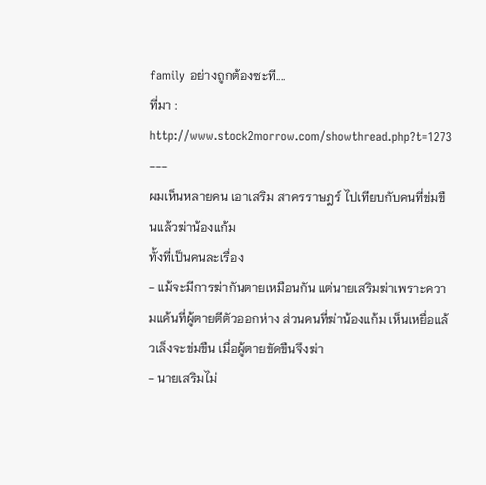family อย่างถูกต้องซะที....
ที่มา :
http://www.stock2morrow.com/showthread.php?t=1273
---
ผมเห็นหลายคน เอาเสริม สาครราษฎร์ ไปเทียบกับคนที่ข่มขืนแล้วฆ่าน้องแก้ม
ทั้งที่เป็นคนละเรื่อง
- แม้จะมีการฆ่ากันตายเหมือนกัน แต่นายเสริมฆ่าเพราะความแค้นที่ผู้ตายตีตัวออกห่าง ส่วนคนที่ฆ่าน้องแก้ม เห็นเหยื่อแล้วเล็งจะข่มขืน เมื่อผู้ตายขัดขืนจึงฆ่า
- นายเสริมไม่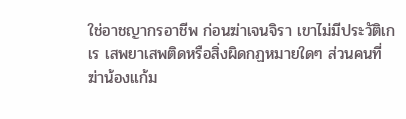ใช่อาชญากรอาชีพ ก่อนฆ่าเจนจิรา เขาไม่มีประวัติเกเร เสพยาเสพติดหรือสิ่งผิดกฏหมายใดๆ ส่วนคนที่ฆ่าน้องแก้ม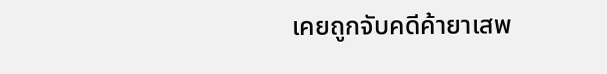เคยถูกจับคดีค้ายาเสพ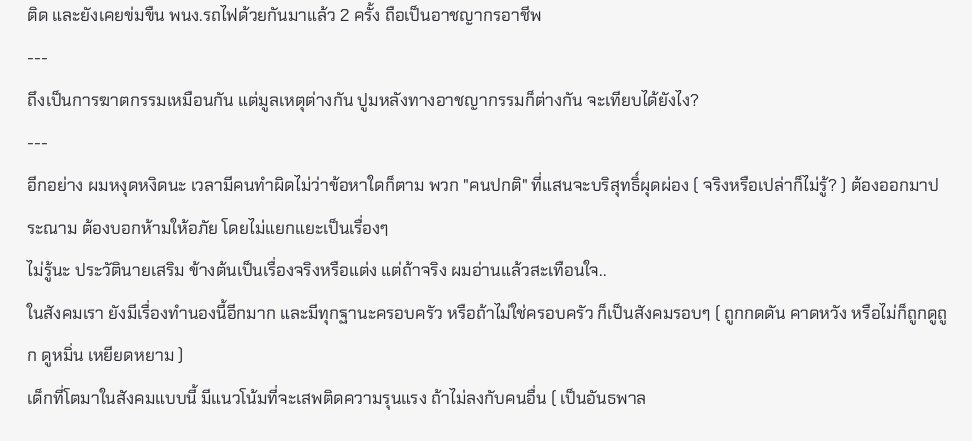ติด และยังเคยข่มขืน พนง.รถไฟด้วยกันมาแล้ว 2 ครั้ง ถือเป็นอาชญากรอาชีพ
---
ถึงเป็นการฆาตกรรมเหมือนกัน แต่มูลเหตุต่างกัน ปูมหลังทางอาชญากรรมก็ต่างกัน จะเทียบได้ยังไง?
---
อีกอย่าง ผมหงุดหงิดนะ เวลามีคนทำผิดไม่ว่าข้อหาใดก็ตาม พวก "คนปกติ" ที่แสนจะบริสุทธิ์ผุดผ่อง ( จริงหรือเปล่าก็ไม่รู้? ) ต้องออกมาประณาม ต้องบอกห้ามให้อภัย โดยไม่แยกแยะเป็นเรื่องๆ
ไม่รู้นะ ประวัตินายเสริม ข้างต้นเป็นเรื่องจริงหรือแต่ง แต่ถ้าจริง ผมอ่านแล้วสะเทือนใจ..
ในสังคมเรา ยังมีเรื่องทำนองนี้อีกมาก และมีทุกฐานะครอบครัว หรือถ้าไม่ใช่ครอบครัว ก็เป็นสังคมรอบๆ ( ถูกกดดัน คาดหวัง หรือไม่ก็ถูกดูถูก ดูหมิ่น เหยียดหยาม )
เด็กที่โตมาในสังคมแบบนี้ มีแนวโน้มที่จะเสพติดความรุนแรง ถ้าไม่ลงกับคนอื่น ( เป็นอันธพาล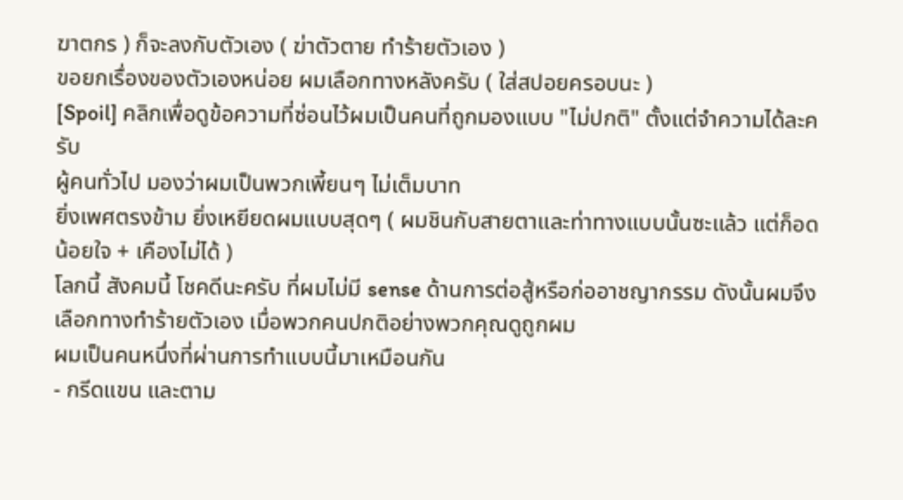ฆาตกร ) ก็จะลงกับตัวเอง ( ฆ่าตัวตาย ทำร้ายตัวเอง )
ขอยกเรื่องของตัวเองหน่อย ผมเลือกทางหลังครับ ( ใส่สปอยครอบนะ )
[Spoil] คลิกเพื่อดูข้อความที่ซ่อนไว้ผมเป็นคนที่ถูกมองแบบ "ไม่ปกติ" ตั้งแต่จำความได้ละครับ
ผู้คนทั่วไป มองว่าผมเป็นพวกเพี้ยนๆ ไม่เต็มบาท
ยิ่งเพศตรงข้าม ยิ่งเหยียดผมแบบสุดๆ ( ผมชินกับสายตาและท่าทางแบบนั้นซะแล้ว แต่ก็อดน้อยใจ + เคืองไม่ได้ )
โลกนี้ สังคมนี้ โชคดีนะครับ ที่ผมไม่มี sense ด้านการต่อสู้หรือก่ออาชญากรรม ดังนั้นผมจึงเลือกทางทำร้ายตัวเอง เมื่อพวกคนปกติอย่างพวกคุณดูถูกผม
ผมเป็นคนหนึ่งที่ผ่านการทำแบบนี้มาเหมือนกัน
- กรีดแขน และตาม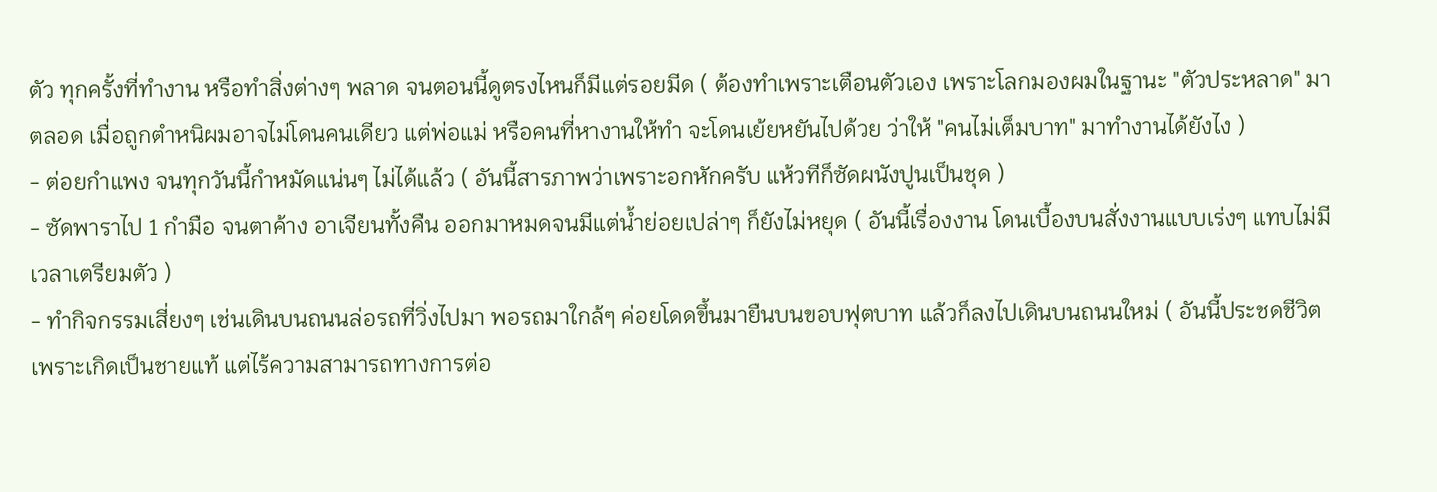ตัว ทุกครั้งที่ทำงาน หรือทำสิ่งต่างๆ พลาด จนตอนนี้ดูตรงไหนก็มีแต่รอยมีด ( ต้องทำเพราะเตือนตัวเอง เพราะโลกมองผมในฐานะ "ตัวประหลาด" มาตลอด เมื่อถูกตำหนิผมอาจไม่โดนคนเดียว แต่พ่อแม่ หรือคนที่หางานให้ทำ จะโดนเย้ยหยันไปด้วย ว่าให้ "คนไม่เต็มบาท" มาทำงานได้ยังไง )
- ต่อยกำแพง จนทุกวันนี้กำหมัดแน่นๆ ไม่ได้แล้ว ( อันนี้สารภาพว่าเพราะอกหักครับ แห้วทีก็ซัดผนังปูนเป็นชุด )
- ซัดพาราไป 1 กำมือ จนตาค้าง อาเจียนทั้งคืน ออกมาหมดจนมีแต่น้ำย่อยเปล่าๆ ก็ยังไม่หยุด ( อันนี้เรื่องงาน โดนเบื้องบนสั่งงานแบบเร่งๆ แทบไม่มีเวลาเตรียมตัว )
- ทำกิจกรรมเสี่ยงๆ เช่นเดินบนถนนล่อรถที่วิ่งไปมา พอรถมาใกล้ๆ ค่อยโดดขึ้นมายืนบนขอบฟุตบาท แล้วก็ลงไปเดินบนถนนใหม่ ( อันนี้ประชดชีวิต เพราะเกิดเป็นชายแท้ แต่ไร้ความสามารถทางการต่อ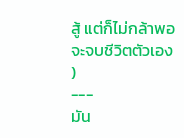สู้ แต่ก็ไม่กล้าพอจะจบชีวิตตัวเอง )
---
มัน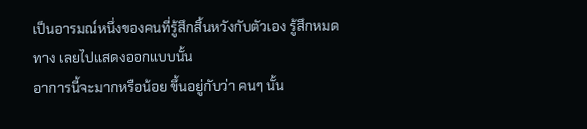เป็นอารมณ์หนึ่งของคนที่รู้สึกสิ้นหวังกับตัวเอง รู้สึกหมดทาง เลยไปแสดงออกแบบนั้น
อาการนี้จะมากหรือน้อย ขึ้นอยู่กับว่า คนๆ นั้น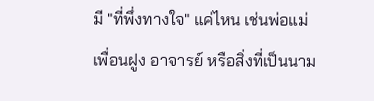มี "ที่พึ่งทางใจ" แค่ไหน เช่นพ่อแม่ เพื่อนฝูง อาจารย์ หรือสิ่งที่เป็นนาม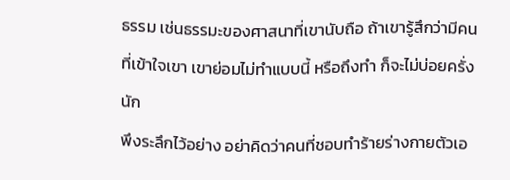ธรรม เช่นธรรมะของศาสนาที่เขานับถือ ถ้าเขารู้สึกว่ามีคนที่เข้าใจเขา เขาย่อมไม่ทำแบบนี้ หรือถึงทำ ก็จะไม่บ่อยครั่งนัก
พึงระลึกไว้อย่าง อย่าคิดว่าคนที่ชอบทำร้ายร่างกายตัวเอ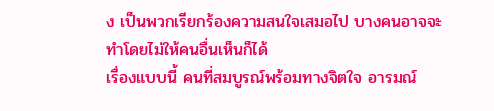ง เป็นพวกเรียกร้องความสนใจเสมอไป บางคนอาจจะทำโดยไม่ให้คนอื่นเห็นก็ได้
เรื่องแบบนี้ คนที่สมบูรณ์พร้อมทางจิตใจ อารมณ์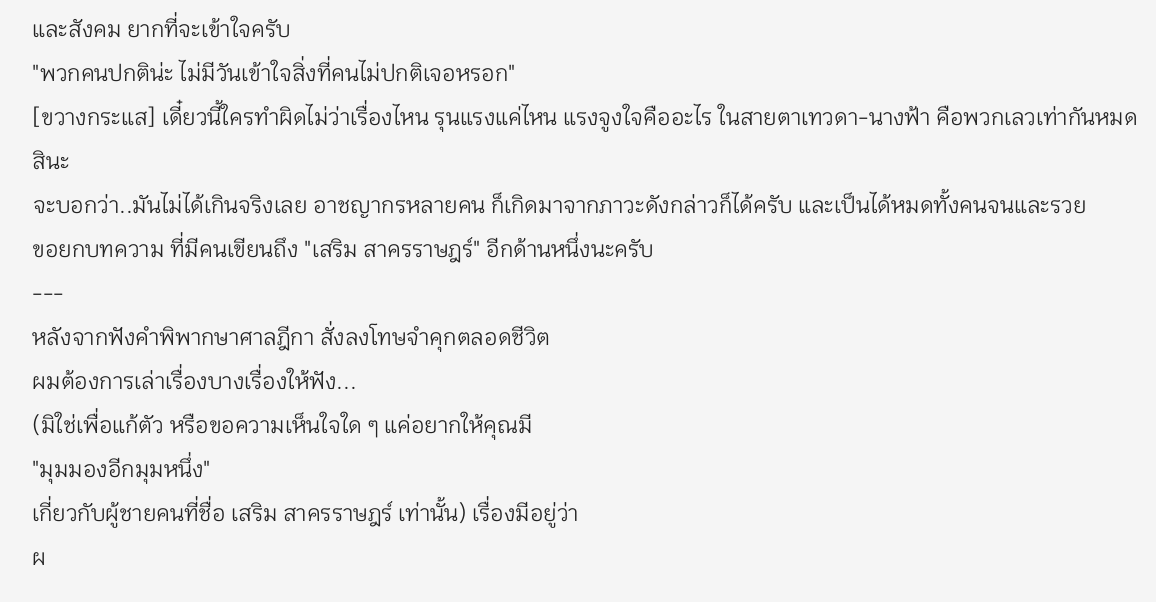และสังคม ยากที่จะเข้าใจครับ
"พวกคนปกติน่ะ ไม่มีวันเข้าใจสิ่งที่คนไม่ปกติเจอหรอก"
[ขวางกระแส] เดี๋ยวนี้ใครทำผิดไม่ว่าเรื่องไหน รุนแรงแค่ไหน แรงจูงใจคืออะไร ในสายตาเทวดา-นางฟ้า คือพวกเลวเท่ากันหมดสินะ
จะบอกว่า..มันไม่ได้เกินจริงเลย อาชญากรหลายคน ก็เกิดมาจากภาวะดังกล่าวก็ได้ครับ และเป็นได้หมดทั้งคนจนและรวย
ขอยกบทความ ที่มีคนเขียนถึง "เสริม สาครราษฎร์" อีกด้านหนึ่งนะครับ
---
หลังจากฟังคำพิพากษาศาลฎีกา สั่งลงโทษจำคุกตลอดชีวิต
ผมต้องการเล่าเรื่องบางเรื่องให้ฟัง...
(มิใช่เพื่อแก้ตัว หรือขอความเห็นใจใด ๆ แค่อยากให้คุณมี
"มุมมองอีกมุมหนึ่ง"
เกี่ยวกับผู้ชายคนที่ชื่อ เสริม สาครราษฎร์ เท่านั้น) เรื่องมีอยู่ว่า
ผ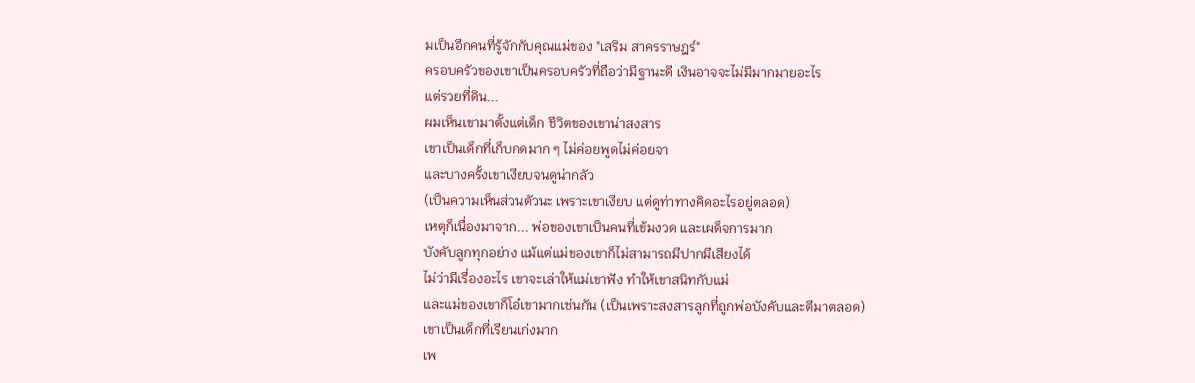มเป็นอีกคนที่รู้จักกับคุณแม่ของ "เสริม สาครราษฎร์"
ครอบครัวของเขาเป็นครอบครัวที่ถือว่ามีฐานะดี เงินอาจจะไม่มีมากมายอะไร
แต่รวยที่ดิน...
ผมเห็นเขามาตั้งแต่เด็ก ชีวิตของเขาน่าสงสาร
เขาเป็นเด็กที่เก็บกดมาก ๆ ไม่ค่อยพูดไม่ค่อยจา
และบางครั้งเขาเงียบจนดูน่ากลัว
(เป็นความเห็นส่วนตัวนะ เพราะเขาเงียบ แต่ดูท่าทางคิดอะไรอยู่ตลอด)
เหตุก็เนื่องมาจาก... พ่อของเขาเป็นคนที่เข้มงวด และเผด็จการมาก
บังคับลูกทุกอย่าง แม้แต่แม่ของเขาก็ไม่สามารถมีปากมีเสียงได้
ไม่ว่ามีเรื่องอะไร เขาจะเล่าให้แม่เขาฟัง ทำให้เขาสนิทกับแม่
และแม่ของเขาก็โอ๋เขามากเช่นกัน (เป็นเพราะสงสารลูกที่ถูกพ่อบังคับและตีมาตลอด)
เขาเป็นเด็กที่เรียนเก่งมาก
เพ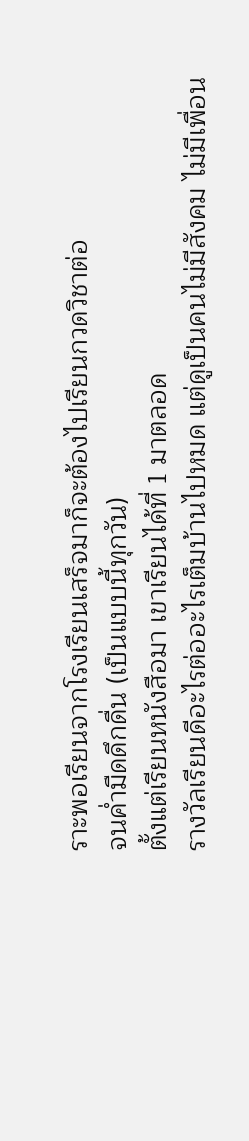ราะพอเรียนจากโรงเรียนเสร็จมาก็จะต้องไปเรียนกวดวิชาต่อ
จนค่ำมืดดึกดื่น (เป็นแบบนี้ทุกวัน)
ตั้งแต่เรียนหนังสือมา เขาเรียนได้ที่ 1 มาตลอด
รางวัลเรียนดีอะไรต่ออะไรเต็มบ้านไปหมด แต่ดูเป็นคนไม่มีสังคม ไม่มีเพื่อน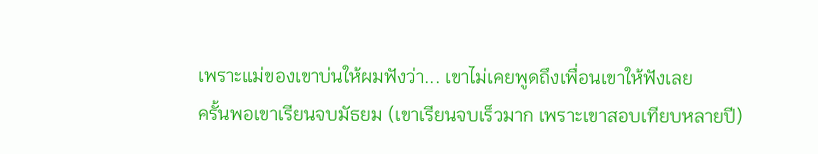เพราะแม่ของเขาบ่นให้ผมฟังว่า... เขาไม่เคยพูดถึงเพื่อนเขาให้ฟังเลย
ครั้นพอเขาเรียนจบมัธยม (เขาเรียนจบเร็วมาก เพราะเขาสอบเทียบหลายปี)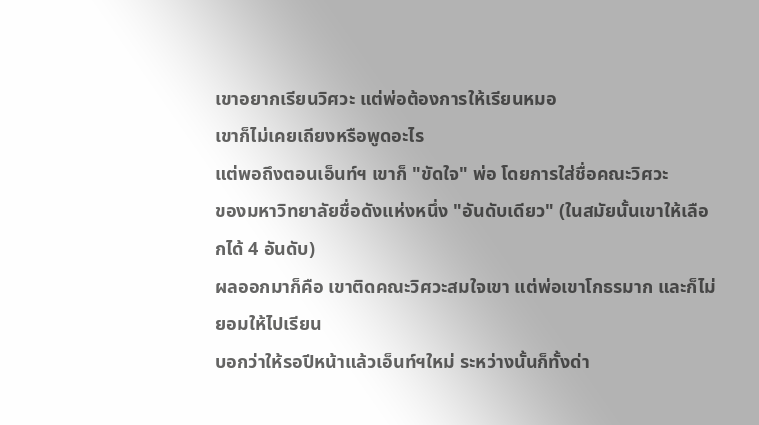เขาอยากเรียนวิศวะ แต่พ่อต้องการให้เรียนหมอ
เขาก็ไม่เคยเถียงหรือพูดอะไร
แต่พอถึงตอนเอ็นท์ฯ เขาก็ "ขัดใจ" พ่อ โดยการใส่ชื่อคณะวิศวะ
ของมหาวิทยาลัยชื่อดังแห่งหนึ่ง "อันดับเดียว" (ในสมัยนั้นเขาให้เลือกได้ 4 อันดับ)
ผลออกมาก็คือ เขาติดคณะวิศวะสมใจเขา แต่พ่อเขาโกธรมาก และก็ไม่ยอมให้ไปเรียน
บอกว่าให้รอปีหน้าแล้วเอ็นท์ฯใหม่ ระหว่างนั้นก็ทั้งด่า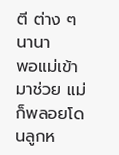ตี ต่าง ๆ นานา
พอแม่เข้ามาช่วย แม่ก็พลอยโดนลูกห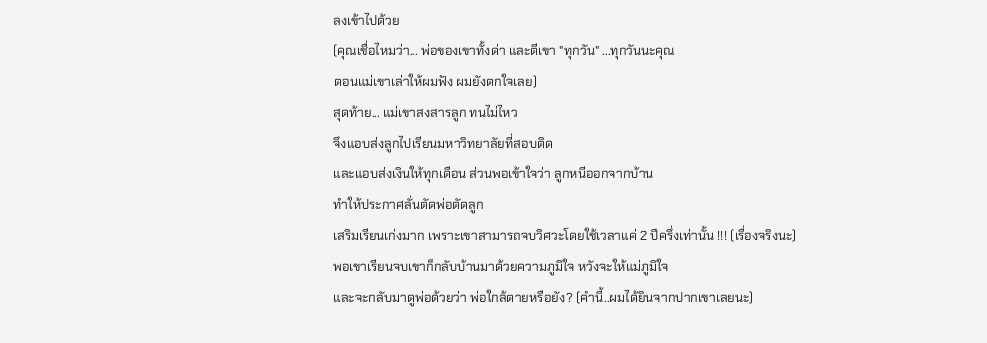ลงเข้าไปด้วย
(คุณเชื่อไหมว่า... พ่อของเขาทั้งด่า และตีเขา "ทุกวัน" ...ทุกวันนะคุณ
ตอนแม่เขาเล่าให้ผมฟัง ผมยังตกใจเลย)
สุดท้าย... แม่เขาสงสารลูก ทนไม่ไหว
จึงแอบส่งลูกไปเรียนมหาวิทยาลัยที่สอบติด
และแอบส่งเงินให้ทุกเดือน ส่วนพอเข้าใจว่า ลูกหนีออกจากบ้าน
ทำให้ประกาศลั่นตัดพ่อตัดลูก
เสริมเรียนเก่งมาก เพราะเขาสามารถจบวิศวะโดยใช้เวลาแค่ 2 ปีครึ่งเท่านั้น !!! (เรื่องจริงนะ)
พอเขาเรียนจบเขาก็กลับบ้านมาด้วยความภูมิใจ หวังจะให้แม่ภูมิใจ
และจะกลับมาดูพ่อด้วยว่า พ่อใกล้ตายหรือยัง? (คำนี้..ผมได้ยินจากปากเขาเลยนะ)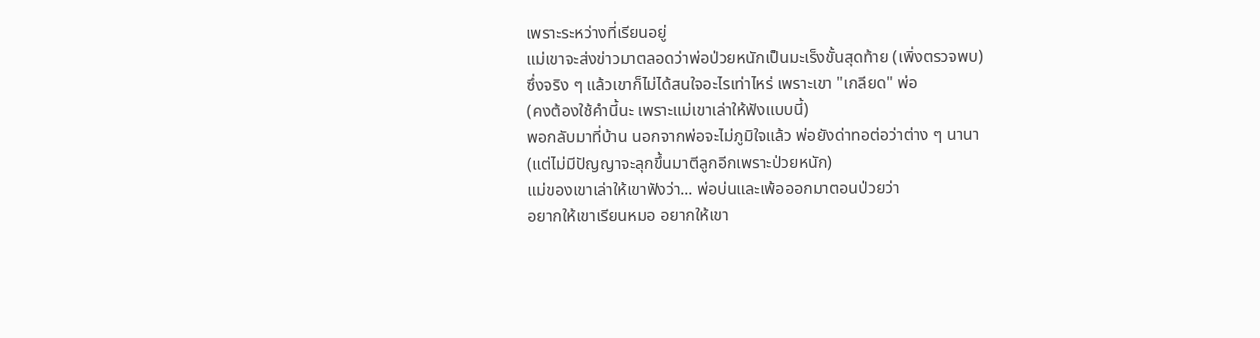เพราะระหว่างที่เรียนอยู่
แม่เขาจะส่งข่าวมาตลอดว่าพ่อป่วยหนักเป็นมะเร็งขั้นสุดท้าย (เพิ่งตรวจพบ)
ซึ่งจริง ๆ แล้วเขาก็ไม่ได้สนใจอะไรเท่าไหร่ เพราะเขา "เกลียด" พ่อ
(คงต้องใช้คำนี้นะ เพราะแม่เขาเล่าให้ฟังแบบนี้)
พอกลับมาที่บ้าน นอกจากพ่อจะไม่ภูมิใจแล้ว พ่อยังด่าทอต่อว่าต่าง ๆ นานา
(แต่ไม่มีปัญญาจะลุกขึ้นมาตีลูกอีกเพราะป่วยหนัก)
แม่ของเขาเล่าให้เขาฟังว่า... พ่อบ่นและเพ้อออกมาตอนป่วยว่า
อยากให้เขาเรียนหมอ อยากให้เขา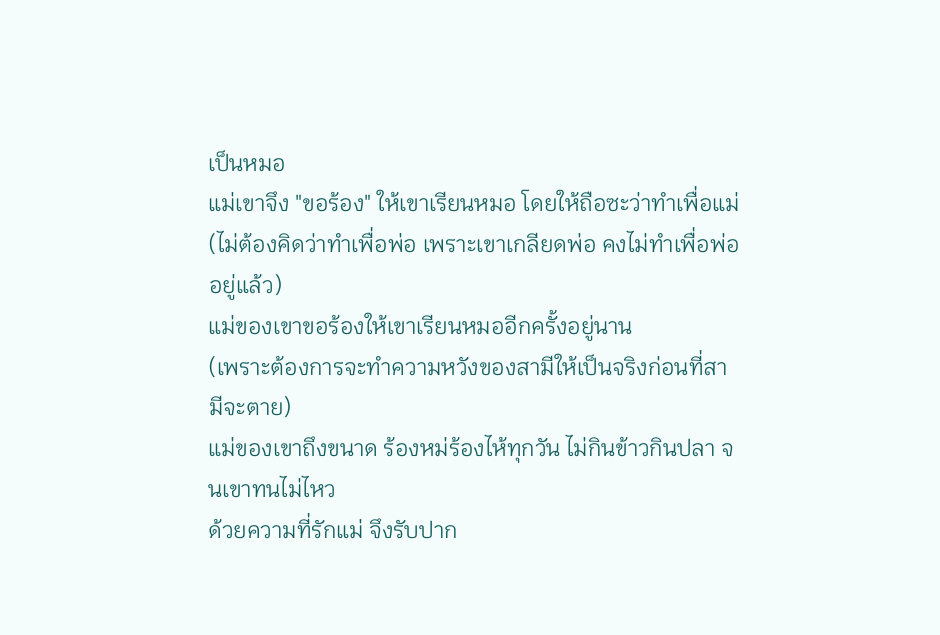เป็นหมอ
แม่เขาจึง "ขอร้อง" ให้เขาเรียนหมอ โดยให้ถือซะว่าทำเพื่อแม่
(ไม่ต้องคิดว่าทำเพื่อพ่อ เพราะเขาเกลียดพ่อ คงไม่ทำเพื่อพ่ออยู่แล้ว)
แม่ของเขาขอร้องให้เขาเรียนหมออีกครั้งอยู่นาน
(เพราะต้องการจะทำความหวังของสามีให้เป็นจริงก่อนที่สามีจะตาย)
แม่ของเขาถึงขนาด ร้องหม่ร้องไห้ทุกวัน ไม่กินข้าวกินปลา จนเขาทนไม่ไหว
ด้วยความที่รักแม่ จึงรับปาก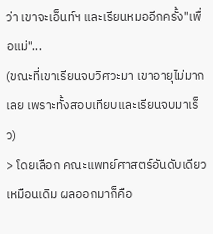ว่า เขาจะเอ็นท์ฯ และเรียนหมออีกครั้ง"เพื่อแม่"...
(ขณะที่เขาเรียนจบวิศวะมา เขาอายุไม่มากเลย เพราะทั้งสอบเทียบและเรียนจบมาเร็ว)
> โดยเลือก คณะแพทย์ศาสตร์อันดับเดียวเหมือนเดิม ผลออกมาก็คือ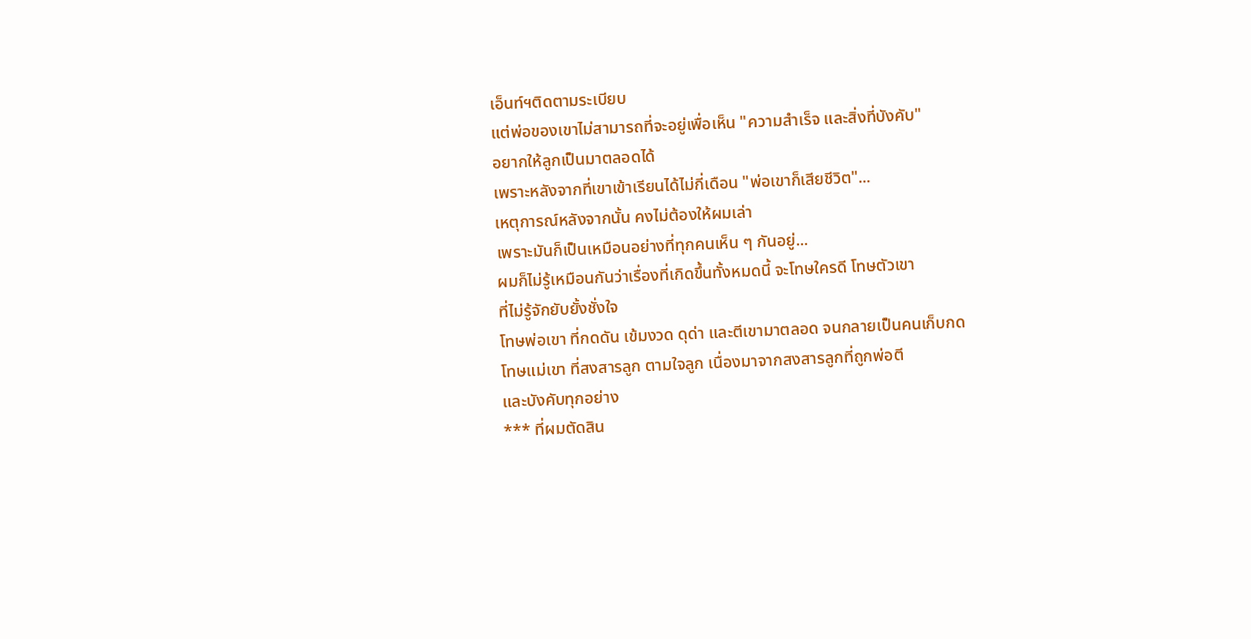เอ็นท์ฯติดตามระเบียบ
แต่พ่อของเขาไม่สามารถที่จะอยู่เพื่อเห็น "ความสำเร็จ และสิ่งที่บังคับ"
อยากให้ลูกเป็นมาตลอดได้
เพราะหลังจากที่เขาเข้าเรียนได้ไม่กี่เดือน "พ่อเขาก็เสียชีวิต"...
เหตุการณ์หลังจากนั้น คงไม่ต้องให้ผมเล่า
เพราะมันก็เป็นเหมือนอย่างที่ทุกคนเห็น ๆ กันอยู่...
ผมก็ไม่รู้เหมือนกันว่าเรื่องที่เกิดขึ้นทั้งหมดนี้ จะโทษใครดี โทษตัวเขา
ที่ไม่รู้จักยับยั้งชั่งใจ
โทษพ่อเขา ที่กดดัน เข้มงวด ดุด่า และตีเขามาตลอด จนกลายเป็นคนเก็บกด
โทษแม่เขา ที่สงสารลูก ตามใจลูก เนื่องมาจากสงสารลูกที่ถูกพ่อตี
และบังคับทุกอย่าง
*** ที่ผมตัดสิน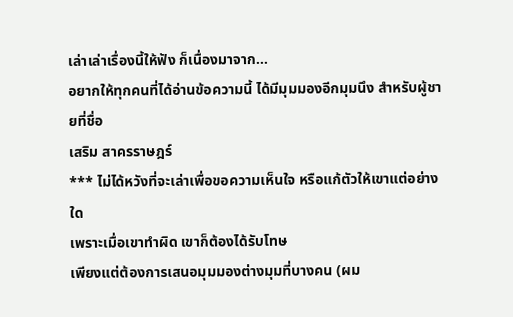เล่าเล่าเรื่องนี้ให้ฟัง ก็เนื่องมาจาก...
อยากให้ทุกคนที่ได้อ่านข้อความนี้ ได้มีมุมมองอีกมุมนึง สำหรับผู้ชายที่ชื่อ
เสริม สาครราษฎร์
*** ไม่ได้หวังที่จะเล่าเพื่อขอความเห็นใจ หรือแก้ตัวให้เขาแต่อย่างใด
เพราะเมื่อเขาทำผิด เขาก็ต้องได้รับโทษ
เพียงแต่ต้องการเสนอมุมมองต่างมุมที่บางคน (ผม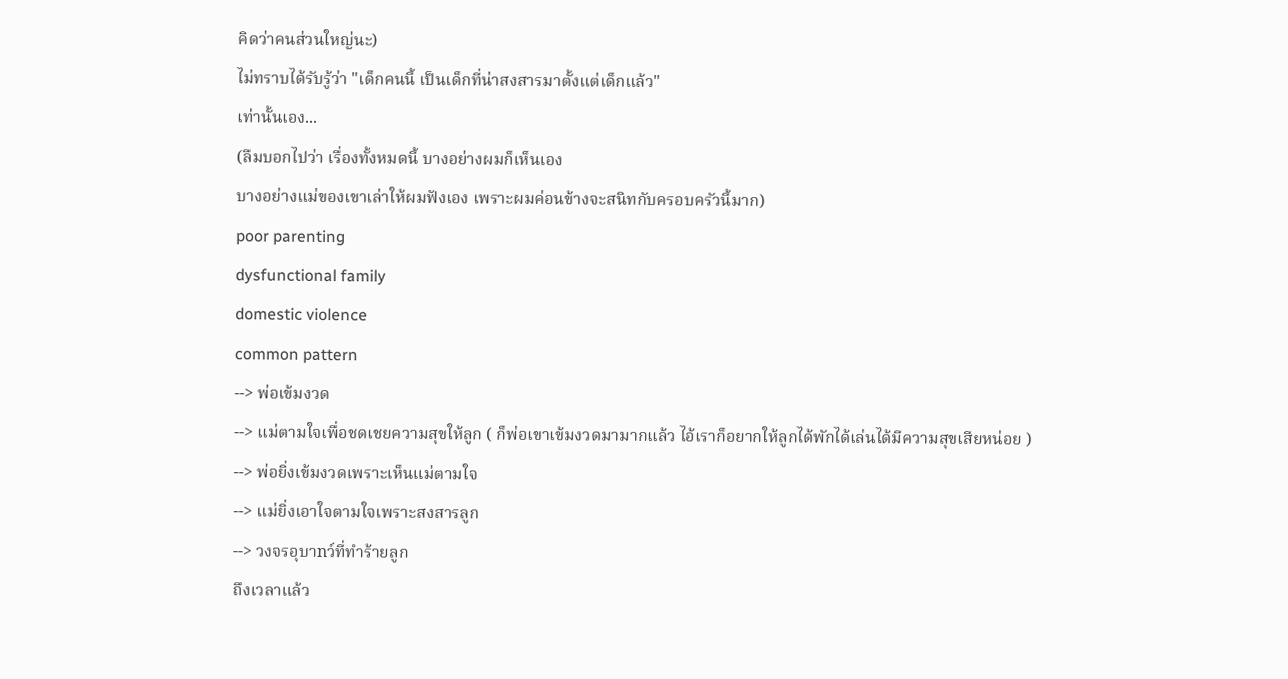คิดว่าคนส่วนใหญ่นะ)
ไม่ทราบได้รับรู้ว่า "เด็กคนนี้ เป็นเด็กที่น่าสงสารมาตั้งแต่เด็กแล้ว"
เท่านั้นเอง...
(ลืมบอกไปว่า เรื่องทั้งหมดนี้ บางอย่างผมก็เห็นเอง
บางอย่างแม่ของเขาเล่าให้ผมฟังเอง เพราะผมค่อนข้างจะสนิทกับครอบครัวนี้มาก)
poor parenting
dysfunctional family
domestic violence
common pattern
--> พ่อเข้มงวด
--> แม่ตามใจเพื่อชดเชยความสุขให้ลูก ( ก็พ่อเขาเข้มงวดมามากแล้ว ไอ้เราก็อยากให้ลูกได้พักได้เล่นได้มีความสุขเสียหน่อย )
--> พ่อยิ่งเข้มงวดเพราะเห็นแม่ตามใจ
--> แม่ยิ่งเอาใจตามใจเพราะสงสารลูก
--> วงจรอุบาnว์ที่ทำร้ายลูก
ถึงเวลาแล้ว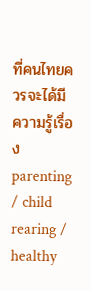ที่คนไทยควรจะได้มีความรู้เรื่อง parenting / child rearing / healthy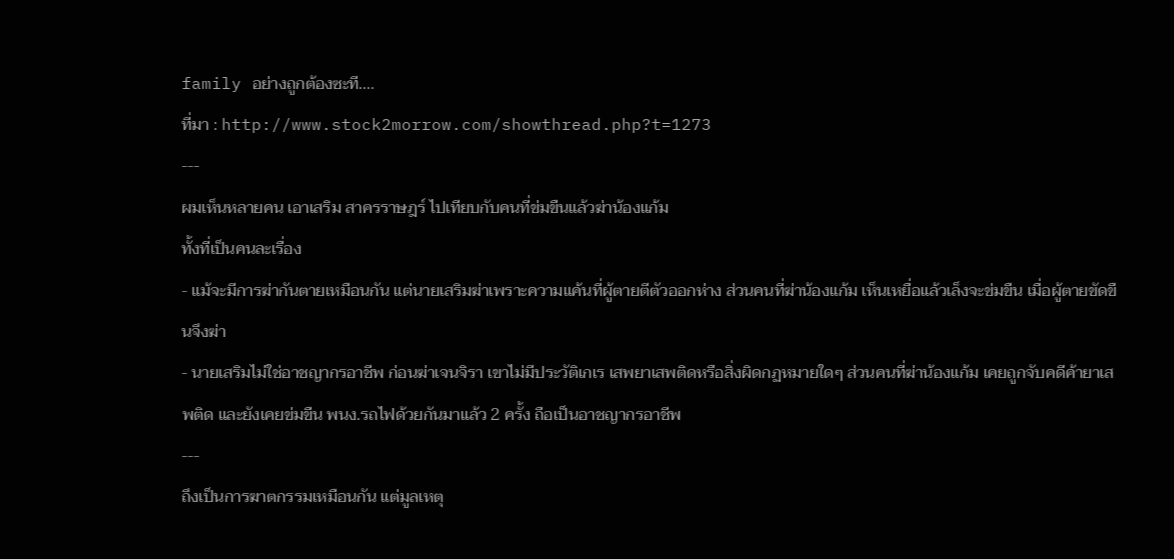family อย่างถูกต้องซะที....
ที่มา : http://www.stock2morrow.com/showthread.php?t=1273
---
ผมเห็นหลายคน เอาเสริม สาครราษฎร์ ไปเทียบกับคนที่ข่มขืนแล้วฆ่าน้องแก้ม
ทั้งที่เป็นคนละเรื่อง
- แม้จะมีการฆ่ากันตายเหมือนกัน แต่นายเสริมฆ่าเพราะความแค้นที่ผู้ตายตีตัวออกห่าง ส่วนคนที่ฆ่าน้องแก้ม เห็นเหยื่อแล้วเล็งจะข่มขืน เมื่อผู้ตายขัดขืนจึงฆ่า
- นายเสริมไม่ใช่อาชญากรอาชีพ ก่อนฆ่าเจนจิรา เขาไม่มีประวัติเกเร เสพยาเสพติดหรือสิ่งผิดกฏหมายใดๆ ส่วนคนที่ฆ่าน้องแก้ม เคยถูกจับคดีค้ายาเสพติด และยังเคยข่มขืน พนง.รถไฟด้วยกันมาแล้ว 2 ครั้ง ถือเป็นอาชญากรอาชีพ
---
ถึงเป็นการฆาตกรรมเหมือนกัน แต่มูลเหตุ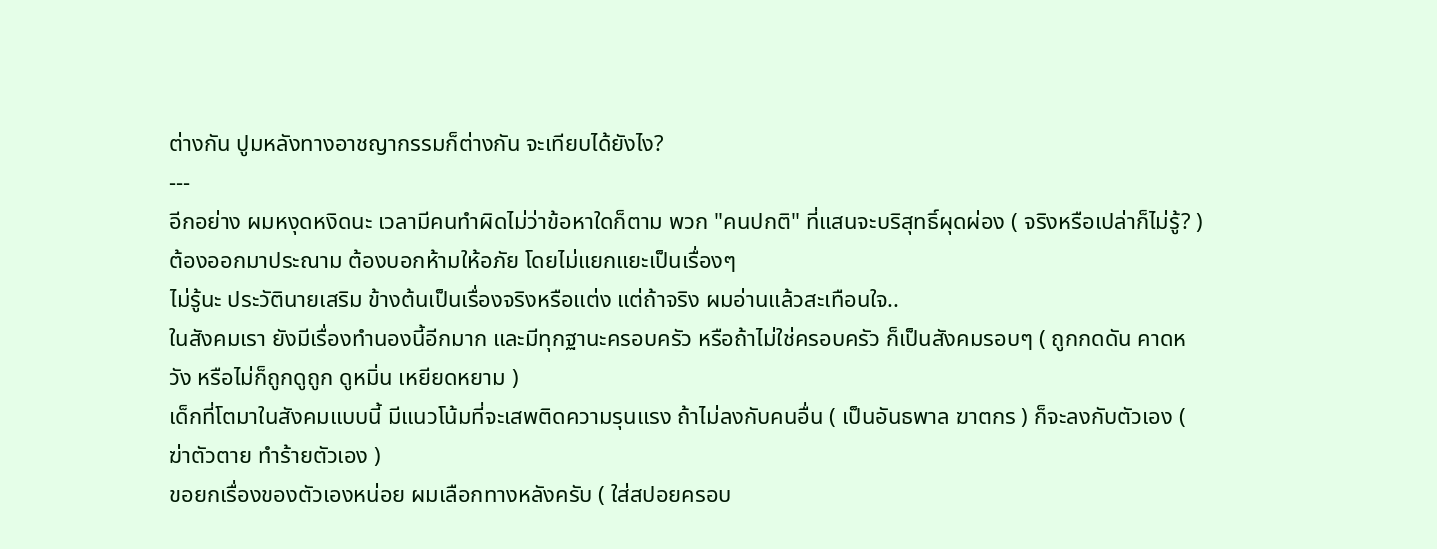ต่างกัน ปูมหลังทางอาชญากรรมก็ต่างกัน จะเทียบได้ยังไง?
---
อีกอย่าง ผมหงุดหงิดนะ เวลามีคนทำผิดไม่ว่าข้อหาใดก็ตาม พวก "คนปกติ" ที่แสนจะบริสุทธิ์ผุดผ่อง ( จริงหรือเปล่าก็ไม่รู้? ) ต้องออกมาประณาม ต้องบอกห้ามให้อภัย โดยไม่แยกแยะเป็นเรื่องๆ
ไม่รู้นะ ประวัตินายเสริม ข้างต้นเป็นเรื่องจริงหรือแต่ง แต่ถ้าจริง ผมอ่านแล้วสะเทือนใจ..
ในสังคมเรา ยังมีเรื่องทำนองนี้อีกมาก และมีทุกฐานะครอบครัว หรือถ้าไม่ใช่ครอบครัว ก็เป็นสังคมรอบๆ ( ถูกกดดัน คาดหวัง หรือไม่ก็ถูกดูถูก ดูหมิ่น เหยียดหยาม )
เด็กที่โตมาในสังคมแบบนี้ มีแนวโน้มที่จะเสพติดความรุนแรง ถ้าไม่ลงกับคนอื่น ( เป็นอันธพาล ฆาตกร ) ก็จะลงกับตัวเอง ( ฆ่าตัวตาย ทำร้ายตัวเอง )
ขอยกเรื่องของตัวเองหน่อย ผมเลือกทางหลังครับ ( ใส่สปอยครอบ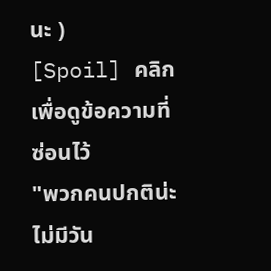นะ )
[Spoil] คลิกเพื่อดูข้อความที่ซ่อนไว้
"พวกคนปกติน่ะ ไม่มีวัน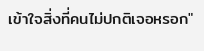เข้าใจสิ่งที่คนไม่ปกติเจอหรอก"